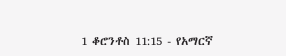1 ቆሮንቶስ 11:15 - የአማርኛ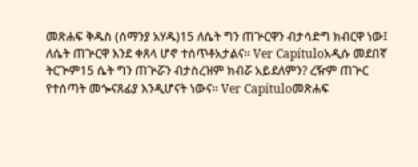መጽሐፍ ቅዱስ (ሰማንያ አሃዱ)15 ለሴት ግን ጠጕርዋን ብታሳድግ ክብርዋ ነው፤ ለሴት ጠጕርዋ እንደ ቀጸላ ሆኖ ተሰጥቶአታልና። Ver Capítuloአዲሱ መደበኛ ትርጒም15 ሴት ግን ጠጕሯን ብታስረዝም ክብሯ አይደለምን? ረዥም ጠጕር የተሰጣት መጐናጸፊያ እንዲሆናት ነውና። Ver Capítuloመጽሐፍ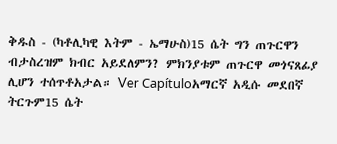ቅዱስ - (ካቶሊካዊ እትም - ኤማሁስ)15 ሴት ግን ጠጉርዋን ብታስረዝም ክብር አይደለምን? ምክንያቱም ጠጉርዋ መጎናጸፊያ ሊሆን ተሰጥቶአታል። Ver Capítuloአማርኛ አዲሱ መደበኛ ትርጉም15 ሴት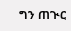ግን ጠጒር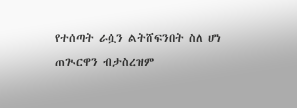የተሰጣት ራሷን ልትሸፍንበት ስለ ሆነ ጠጒርዋን ብታስረዝም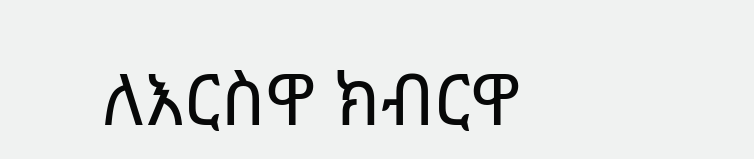ለእርስዋ ክብርዋ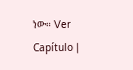ነው። Ver Capítulo |